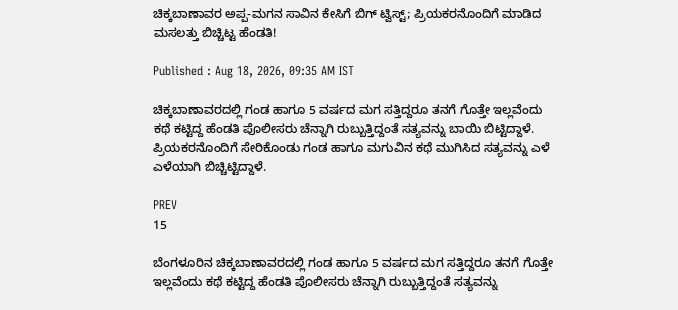ಚಿಕ್ಕಬಾಣಾವರ ಅಪ್ಪ-ಮಗನ ಸಾವಿನ ಕೇಸಿಗೆ ಬಿಗ್ ಟ್ವಿಸ್ಟ್; ಪ್ರಿಯಕರನೊಂದಿಗೆ ಮಾಡಿದ ಮಸಲತ್ತು ಬಿಚ್ಚಿಟ್ಟ ಹೆಂಡತಿ!

Published : Aug 18, 2026, 09:35 AM IST

ಚಿಕ್ಕಬಾಣಾವರದಲ್ಲಿ ಗಂಡ ಹಾಗೂ 5 ವರ್ಷದ ಮಗ ಸತ್ತಿದ್ದರೂ ತನಗೆ ಗೊತ್ತೇ ಇಲ್ಲವೆಂದು ಕಥೆ ಕಟ್ಟಿದ್ದ ಹೆಂಡತಿ ಪೊಲೀಸರು ಚೆನ್ನಾಗಿ ರುಬ್ಬುತ್ತಿದ್ದಂತೆ ಸತ್ಯವನ್ನು ಬಾಯಿ ಬಿಟ್ಟಿದ್ದಾಳೆ. ಪ್ರಿಯಕರನೊಂದಿಗೆ ಸೇರಿಕೊಂಡು ಗಂಡ ಹಾಗೂ ಮಗುವಿನ ಕಥೆ ಮುಗಿಸಿದ ಸತ್ಯವನ್ನು ಎಳೆ ಎಳೆಯಾಗಿ ಬಿಚ್ಚಿಟ್ಟಿದ್ದಾಳೆ.

PREV
15

ಬೆಂಗಳೂರಿನ ಚಿಕ್ಕಬಾಣಾವರದಲ್ಲಿ ಗಂಡ ಹಾಗೂ 5 ವರ್ಷದ ಮಗ ಸತ್ತಿದ್ದರೂ ತನಗೆ ಗೊತ್ತೇ ಇಲ್ಲವೆಂದು ಕಥೆ ಕಟ್ಟಿದ್ದ ಹೆಂಡತಿ ಪೊಲೀಸರು ಚೆನ್ನಾಗಿ ರುಬ್ಬುತ್ತಿದ್ದಂತೆ ಸತ್ಯವನ್ನು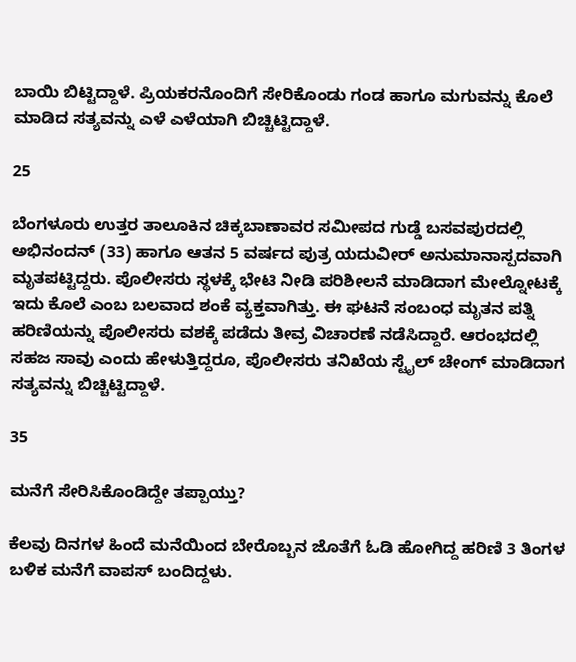ಬಾಯಿ ಬಿಟ್ಟಿದ್ದಾಳೆ. ಪ್ರಿಯಕರನೊಂದಿಗೆ ಸೇರಿಕೊಂಡು ಗಂಡ ಹಾಗೂ ಮಗುವನ್ನು ಕೊಲೆ ಮಾಡಿದ ಸತ್ಯವನ್ನು ಎಳೆ ಎಳೆಯಾಗಿ ಬಿಚ್ಚಿಟ್ಟಿದ್ದಾಳೆ.

25

ಬೆಂಗಳೂರು ಉತ್ತರ ತಾಲೂಕಿನ ಚಿಕ್ಕಬಾಣಾವರ ಸಮೀಪದ ಗುಡ್ಡೆ ಬಸವಪುರದಲ್ಲಿ ಅಭಿನಂದನ್ (33) ಹಾಗೂ ಆತನ 5 ವರ್ಷದ ಪುತ್ರ ಯದುವೀರ್ ಅನುಮಾನಾಸ್ಪದವಾಗಿ ಮೃತಪಟ್ಟಿದ್ದರು. ಪೊಲೀಸರು ಸ್ಥಳಕ್ಕೆ ಭೇಟಿ ನೀಡಿ ಪರಿಶೀಲನೆ ಮಾಡಿದಾಗ ಮೇಲ್ನೋಟಕ್ಕೆ ಇದು ಕೊಲೆ ಎಂಬ ಬಲವಾದ ಶಂಕೆ ವ್ಯಕ್ತವಾಗಿತ್ತು. ಈ ಘಟನೆ ಸಂಬಂಧ ಮೃತನ ಪತ್ನಿ ಹರಿಣಿಯನ್ನು ಪೊಲೀಸರು ವಶಕ್ಕೆ ಪಡೆದು ತೀವ್ರ ವಿಚಾರಣೆ ನಡೆಸಿದ್ದಾರೆ. ಆರಂಭದಲ್ಲಿ ಸಹಜ ಸಾವು ಎಂದು ಹೇಳುತ್ತಿದ್ದರೂ, ಪೊಲೀಸರು ತನಿಖೆಯ ಸ್ಟೈಲ್ ಚೇಂಗ್ ಮಾಡಿದಾಗ ಸತ್ಯವನ್ನು ಬಿಚ್ಚಿಟ್ಟಿದ್ದಾಳೆ.

35

ಮನೆಗೆ ಸೇರಿಸಿಕೊಂಡಿದ್ದೇ ತಪ್ಪಾಯ್ತು?

ಕೆಲವು ದಿನಗಳ ಹಿಂದೆ ಮನೆಯಿಂದ ಬೇರೊಬ್ಬನ ಜೊತೆಗೆ ಓಡಿ ಹೋಗಿದ್ದ ಹರಿಣಿ 3 ತಿಂಗಳ ಬಳಿಕ ಮನೆಗೆ ವಾಪಸ್ ಬಂದಿದ್ದಳು.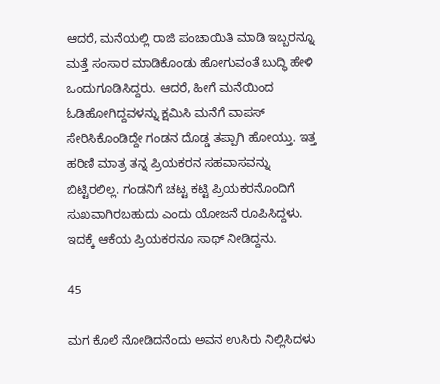ಆದರೆ, ಮನೆಯಲ್ಲಿ ರಾಜಿ ಪಂಚಾಯಿತಿ ಮಾಡಿ ಇಬ್ಬರನ್ನೂ ಮತ್ತೆ ಸಂಸಾರ ಮಾಡಿಕೊಂಡು ಹೋಗುವಂತೆ ಬುದ್ಧಿ ಹೇಳಿ ಒಂದುಗೂಡಿಸಿದ್ದರು. ಆದರೆ, ಹೀಗೆ ಮನೆಯಿಂದ ಓಡಿಹೋಗಿದ್ದವಳನ್ನು ಕ್ಷಮಿಸಿ ಮನೆಗೆ ವಾಪಸ್ ಸೇರಿಸಿಕೊಂಡಿದ್ದೇ ಗಂಡನ ದೊಡ್ಡ ತಪ್ಪಾಗಿ ಹೋಯ್ತು. ಇತ್ತ ಹರಿಣಿ ಮಾತ್ರ ತನ್ನ ಪ್ರಿಯಕರನ ಸಹವಾಸವನ್ನು ಬಿಟ್ಟಿರಲಿಲ್ಲ. ಗಂಡನಿಗೆ ಚಟ್ಟ ಕಟ್ಟಿ ಪ್ರಿಯಕರನೊಂದಿಗೆ ಸುಖವಾಗಿರಬಹುದು ಎಂದು ಯೋಜನೆ ರೂಪಿಸಿದ್ದಳು. ಇದಕ್ಕೆ ಆಕೆಯ ಪ್ರಿಯಕರನೂ ಸಾಥ್ ನೀಡಿದ್ದನು.

45

ಮಗ ಕೊಲೆ ನೋಡಿದನೆಂದು ಅವನ ಉಸಿರು ನಿಲ್ಲಿಸಿದಳು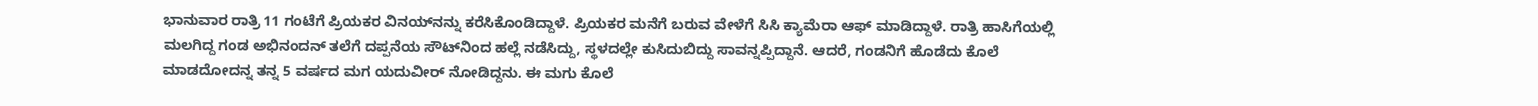ಭಾನುವಾರ ರಾತ್ರಿ 11 ಗಂಟೆಗೆ ಪ್ರಿಯಕರ ವಿನಯ್‌ನನ್ನು ಕರೆಸಿಕೊಂಡಿದ್ದಾಳೆ. ಪ್ರಿಯಕರ ಮನೆಗೆ ಬರುವ ವೇಳೆಗೆ ಸಿಸಿ ಕ್ಯಾಮೆರಾ ಆಫ್ ಮಾಡಿದ್ದಾಳೆ. ರಾತ್ರಿ ಹಾಸಿಗೆಯಲ್ಲಿ ಮಲಗಿದ್ದ ಗಂಡ ಅಭಿನಂದನ್ ತಲೆಗೆ ದಪ್ಪನೆಯ ಸೌಟ್‌ನಿಂದ ಹಲ್ಲೆ ನಡೆಸಿದ್ದು, ಸ್ಥಳದಲ್ಲೇ ಕುಸಿದುಬಿದ್ದು ಸಾವನ್ನಪ್ಪಿದ್ದಾನೆ. ಆದರೆ, ಗಂಡನಿಗೆ ಹೊಡೆದು ಕೊಲೆ ಮಾಡದೋದನ್ನ ತನ್ನ 5 ವರ್ಷದ ಮಗ ಯದುವೀರ್ ನೋಡಿದ್ದನು. ಈ ಮಗು ಕೊಲೆ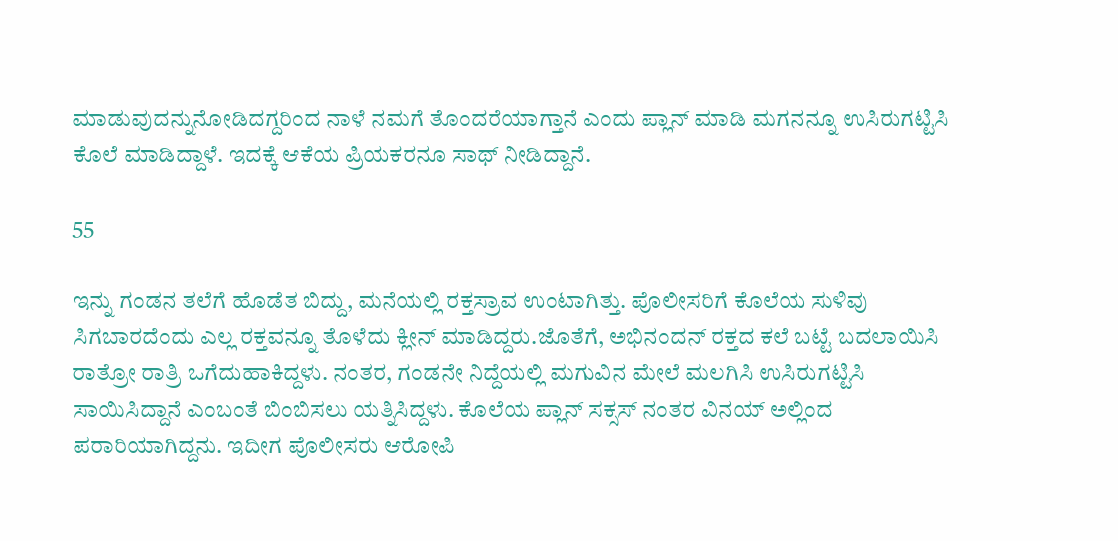ಮಾಡುವುದನ್ನುನೋಡಿದಗ್ದರಿಂದ ನಾಳೆ ನಮಗೆ ತೊಂದರೆಯಾಗ್ತಾನೆ ಎಂದು ಪ್ಲಾನ್ ಮಾಡಿ ಮಗನನ್ನೂ ಉಸಿರುಗಟ್ಟಿಸಿ ಕೊಲೆ ಮಾಡಿದ್ದಾಳೆ. ಇದಕ್ಕೆ ಆಕೆಯ ಪ್ರಿಯಕರನೂ ಸಾಥ್ ನೀಡಿದ್ದಾನೆ.

55

ಇನ್ನು ಗಂಡನ ತಲೆಗೆ ಹೊಡೆತ ಬಿದ್ದು, ಮನೆಯಲ್ಲಿ ರಕ್ತಸ್ರಾವ ಉಂಟಾಗಿತ್ತು. ಪೊಲೀಸರಿಗೆ ಕೊಲೆಯ ಸುಳಿವು ಸಿಗಬಾರದೆಂದು ಎಲ್ಲ ರಕ್ತವನ್ನೂ ತೊಳೆದು ಕ್ಲೀನ್ ಮಾಡಿದ್ದರು.ಜೊತೆಗೆ, ಅಭಿನಂದನ್ ರಕ್ತದ ಕಲೆ ಬಟ್ಟೆ ಬದಲಾಯಿಸಿ ರಾತ್ರೋ ರಾತ್ರಿ ಒಗೆದುಹಾಕಿದ್ದಳು. ನಂತರ, ಗಂಡನೇ ನಿದ್ದೆಯಲ್ಲಿ ಮಗುವಿನ ಮೇಲೆ ಮಲಗಿಸಿ ಉಸಿರುಗಟ್ಟಿಸಿ ಸಾಯಿಸಿದ್ದಾನೆ ಎಂಬಂತೆ ಬಿಂಬಿಸಲು ಯತ್ನಿಸಿದ್ದಳು. ಕೊಲೆಯ ಪ್ಲಾನ್ ಸಕ್ಸಸ್ ನಂತರ ವಿನಯ್ ಅಲ್ಲಿಂದ ಪರಾರಿಯಾಗಿದ್ದನು. ಇದೀಗ ಪೊಲೀಸರು ಆರೋಪಿ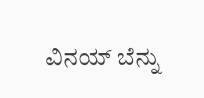ವಿನಯ್ ಬೆನ್ನು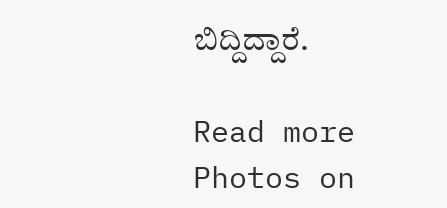ಬಿದ್ದಿದ್ದಾರೆ.

Read more Photos on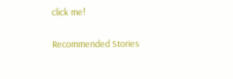click me!

Recommended Stories